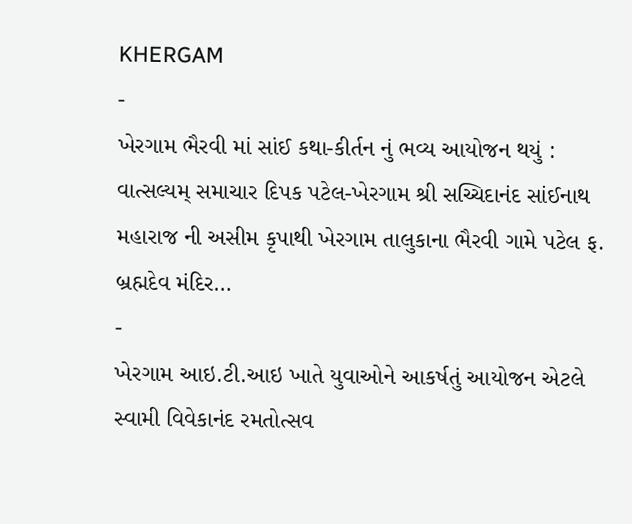KHERGAM
-
ખેરગામ ભૈરવી માં સાંઈ કથા-કીર્તન નું ભવ્ય આયોજન થયું :
વાત્સલ્યમ્ સમાચાર દિપક પટેલ-ખેરગામ શ્રી સચ્ચિદાનંદ સાંઈનાથ મહારાજ ની અસીમ કૃપાથી ખેરગામ તાલુકાના ભૈરવી ગામે પટેલ ફ. બ્રહ્મદેવ મંદિર…
-
ખેરગામ આઇ.ટી.આઇ ખાતે યુવાઓને આકર્ષતું આયોજન એટલે સ્વામી વિવેકાનંદ રમતોત્સવ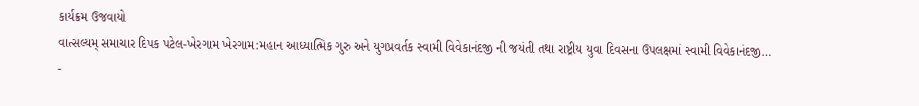કાર્યક્રમ ઉજવાયો
વાત્સલ્યમ્ સમાચાર દિપક પટેલ-ખેરગામ ખેરગામ:મહાન આધ્યાત્મિક ગુરુ અને યુગપ્રવર્તક સ્વામી વિવેકાનંદજી ની જયંતી તથા રાષ્ટ્રીય યુવા દિવસના ઉપલક્ષમાં સ્વામી વિવેકાનંદજી…
-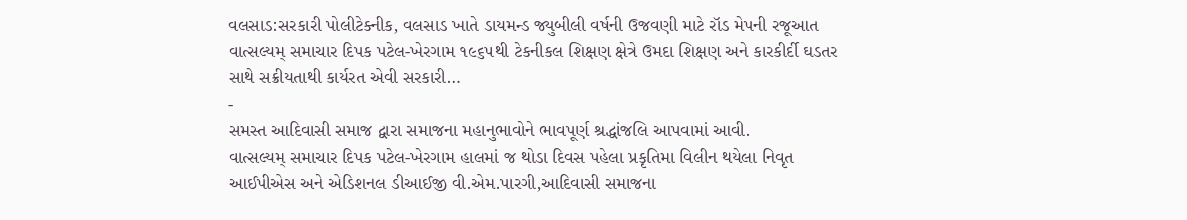વલસાડ:સરકારી પોલીટેક્નીક, વલસાડ ખાતે ડાયમન્ડ જ્યુબીલી વર્ષની ઉજવણી માટે રૉડ મેપની રજૂઆત
વાત્સલ્યમ્ સમાચાર દિપક પટેલ-ખેરગામ ૧૯૬૫થી ટેકનીકલ શિક્ષણ ક્ષેત્રે ઉમદા શિક્ષણ અને કારકીર્દી ઘડતર સાથે સક્રીયતાથી કાર્યરત એવી સરકારી…
-
સમસ્ત આદિવાસી સમાજ દ્વારા સમાજના મહાનુભાવોને ભાવપૂર્ણ શ્રદ્ધાંજલિ આપવામાં આવી.
વાત્સલ્યમ્ સમાચાર દિપક પટેલ-ખેરગામ હાલમાં જ થોડા દિવસ પહેલા પ્રકૃતિમા વિલીન થયેલા નિવૃત આઈપીએસ અને એડિશનલ ડીઆઈજી વી.એમ.પારગી,આદિવાસી સમાજના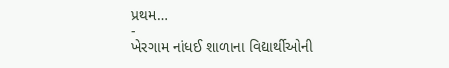પ્રથમ…
-
ખેરગામ નાંધઈ શાળાના વિદ્યાર્થીઓની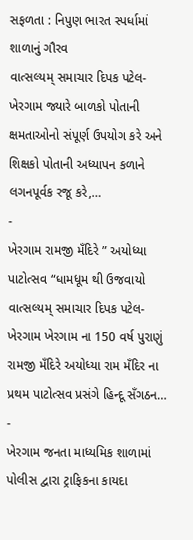સફળતા : નિપુણ ભારત સ્પર્ધામાં શાળાનું ગૌરવ
વાત્સલ્યમ્ સમાચાર દિપક પટેલ-ખેરગામ જ્યારે બાળકો પોતાની ક્ષમતાઓનો સંપૂર્ણ ઉપયોગ કરે અને શિક્ષકો પોતાની અધ્યાપન કળાને લગનપૂર્વક રજૂ કરે,…
-
ખેરગામ રામજી મઁદિરે ” અયોધ્યા પાટોત્સવ “ધામધૂમ થી ઉજવાયો
વાત્સલ્યમ્ સમાચાર દિપક પટેલ-ખેરગામ ખેરગામ ના 150 વર્ષ પુરાણું રામજી મઁદિરે અયોધ્યા રામ મઁદિર ના પ્રથમ પાટોત્સવ પ્રસંગે હિન્દૂ સઁગઠન…
-
ખેરગામ જનતા માધ્યમિક શાળામાં પોલીસ દ્વારા ટ્રાફિકના કાયદા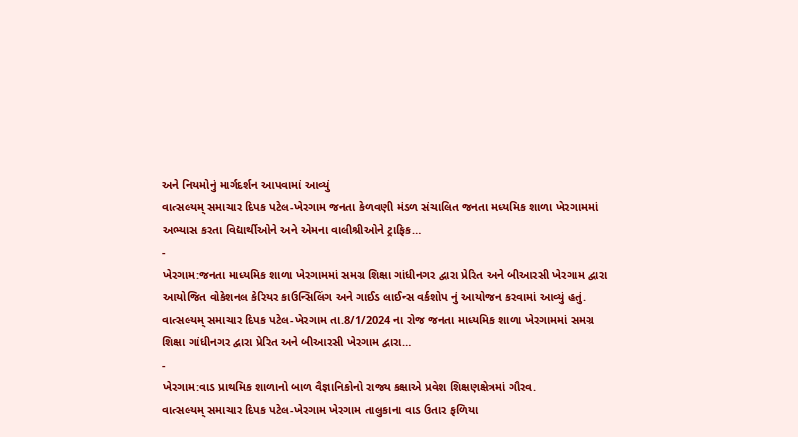અને નિયમોનું માર્ગદર્શન આપવામાં આવ્યું
વાત્સલ્યમ્ સમાચાર દિપક પટેલ-ખેરગામ જનતા કેળવણી મંડળ સંચાલિત જનતા મધ્યમિક શાળા ખેરગામમાં અભ્યાસ કરતા વિદ્યાર્થીઓને અને એમના વાલીશ્રીઓને ટ્રાફિક…
-
ખેરગામ:જનતા માધ્યમિક શાળા ખેરગામમાં સમગ્ર શિક્ષા ગાંધીનગર દ્વારા પ્રેરિત અને બીઆરસી ખેરગામ દ્વારા આયોજિત વોકેશનલ કેરિયર કાઉન્સિલિંગ અને ગાઈડ લાઈન્સ વર્કશોપ નું આયોજન કરવામાં આવ્યું હતું.
વાત્સલ્યમ્ સમાચાર દિપક પટેલ-ખેરગામ તા.8/1/2024 ના રોજ જનતા માધ્યમિક શાળા ખેરગામમાં સમગ્ર શિક્ષા ગાંધીનગર દ્વારા પ્રેરિત અને બીઆરસી ખેરગામ દ્વારા…
-
ખેરગામ:વાડ પ્રાથમિક શાળાનો બાળ વૈજ્ઞાનિકોનો રાજ્ય કક્ષાએ પ્રવેશ શિક્ષણક્ષેત્રમાં ગૌરવ.
વાત્સલ્યમ્ સમાચાર દિપક પટેલ-ખેરગામ ખેરગામ તાલુકાના વાડ ઉતાર ફળિયા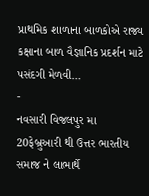પ્રાથમિક શાળાના બાળકોએ રાજ્ય કક્ષાના બાળ વૈજ્ઞાનિક પ્રદર્શન માટે પસંદગી મેળવી…
-
નવસારી વિજલપુર મા 20ફેબ્રુઆરી થી ઉત્તર ભારતીય સમાજ ને લાભાર્થે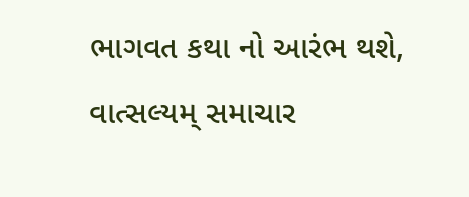ભાગવત કથા નો આરંભ થશે,
વાત્સલ્યમ્ સમાચાર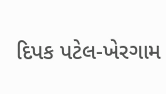દિપક પટેલ-ખેરગામ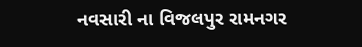નવસારી ના વિજલપુર રામનગર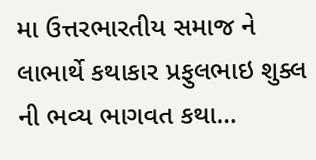મા ઉત્તરભારતીય સમાજ ને લાભાર્થે કથાકાર પ્રફુલભાઇ શુક્લ ની ભવ્ય ભાગવત કથા…